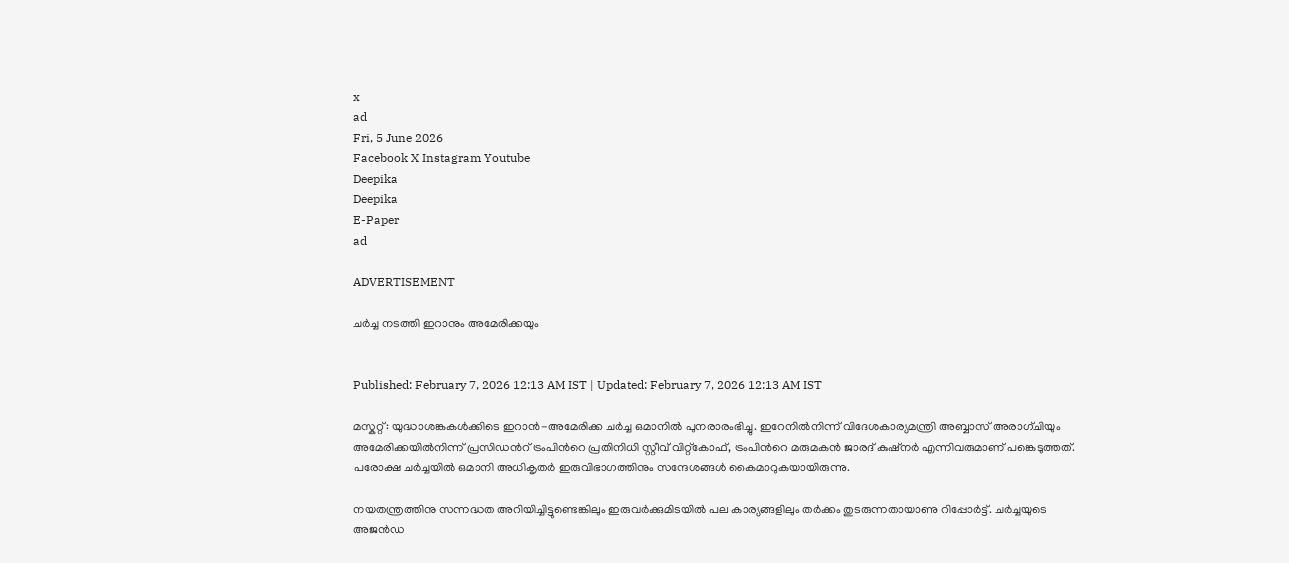x
ad
Fri, 5 June 2026
Facebook X Instagram Youtube
Deepika
Deepika
E-Paper
ad

ADVERTISEMENT

ചർച്ച നടത്തി ഇറാനും അമേരിക്കയും


Published: February 7, 2026 12:13 AM IST | Updated: February 7, 2026 12:13 AM IST

മസ്കറ്റ്: യുദ്ധാശങ്കകൾക്കിടെ ഇറാൻ-അമേരിക്ക ചർച്ച ഒമാനിൽ പുനരാരംഭിച്ചു. ഇറേനിൽനിന്ന് വിദേശകാര്യമന്ത്രി അബ്ബാസ് അരാഗ്ചിയും അമേരിക്കയിൽനിന്ന് പ്രസിഡന്‍റ് ട്രംപിന്‍റെ പ്രതിനിധി സ്റ്റീവ് വിറ്റ്കോഫ്, ട്രംപിന്‍റെ മരുമകൻ ജാരദ് കുഷ്നർ എന്നിവരുമാണ് പങ്കെടുത്തത്. പരോക്ഷ ചർച്ചയിൽ ഒമാനി അധികൃതർ ഇരുവിഭാഗത്തിനും സന്ദേശങ്ങൾ കൈമാറുകയായിരുന്നു.

നയതന്ത്രത്തിനു സന്നദ്ധത അറിയിച്ചിട്ടുണ്ടെങ്കിലും ഇരുവർക്കുമിടയിൽ പല കാര്യങ്ങളിലും തർക്കം തുടരുന്നതായാണു റിപ്പോർട്ട്. ചർച്ചയുടെ അജൻഡ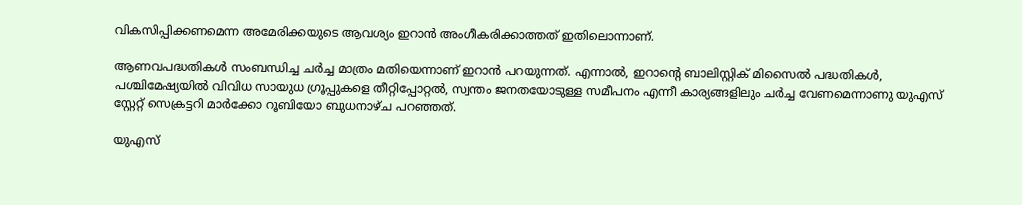വികസിപ്പിക്കണമെന്ന അമേരിക്കയുടെ ആവശ്യം ഇറാൻ അംഗീകരിക്കാത്തത് ഇതിലൊന്നാണ്.

ആണവപദ്ധതികൾ സംബന്ധിച്ച ചർച്ച മാത്രം മതിയെന്നാണ് ഇറാൻ പറയുന്നത്. എന്നാൽ, ഇറാന്‍റെ ബാലിസ്റ്റിക് മിസൈൽ പദ്ധതികൾ, പശ്ചിമേഷ്യയിൽ വിവിധ സായുധ ഗ്രൂപ്പുകളെ തീറ്റിപ്പോറ്റൽ, സ്വന്തം ജനതയോടുള്ള സമീപനം എന്നീ കാര്യങ്ങളിലും ചർച്ച വേണമെന്നാണു യുഎസ് സ്റ്റേറ്റ് സെക്രട്ടറി മാർക്കോ റൂബിയോ ബുധനാഴ്ച പറഞ്ഞത്.

യുഎസ്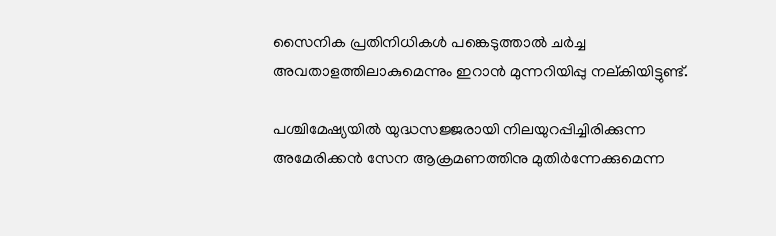സൈനിക പ്രതിനിധികൾ പങ്കെടുത്താൽ ചർച്ച അവതാളത്തിലാകുമെന്നും ഇറാൻ മുന്നറിയിപ്പു നല്കിയിട്ടുണ്ട്.

പശ്ചിമേഷ്യയിൽ യുദ്ധസജ്ജരായി നിലയുറപ്പിച്ചിരിക്കുന്ന അമേരിക്കൻ സേന ആക്രമണത്തിനു മുതിർന്നേക്കുമെന്ന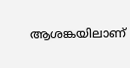ആശങ്കയിലാണ്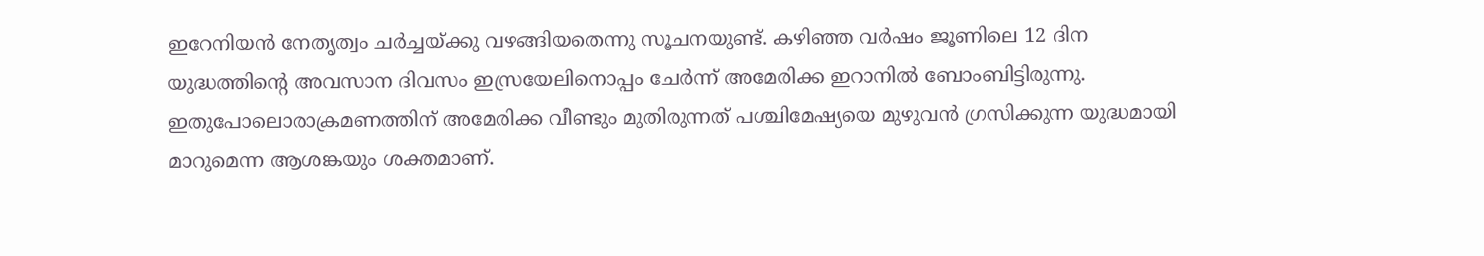ഇറേനിയൻ നേതൃത്വം ചർച്ചയ്ക്കു വഴങ്ങിയതെന്നു സൂചനയുണ്ട്. കഴിഞ്ഞ വർഷം ജൂണിലെ 12 ദിന യുദ്ധത്തിന്‍റെ അവസാന ദിവസം ഇസ്രയേലിനൊപ്പം ചേർന്ന് അമേരിക്ക ഇറാനിൽ ബോംബിട്ടിരുന്നു. ഇതുപോലൊരാക്രമണത്തിന് അമേരിക്ക വീണ്ടും മുതിരുന്നത് പശ്ചിമേഷ്യയെ മുഴുവൻ ഗ്രസിക്കുന്ന യുദ്ധമായി മാറുമെന്ന ആശങ്കയും ശക്തമാണ്.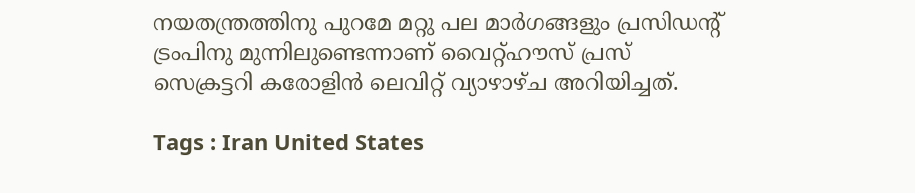നയതന്ത്രത്തിനു പുറമേ മറ്റു പല മാർഗങ്ങളും പ്രസിഡന്‍റ് ട്രംപിനു മുന്നിലുണ്ടെന്നാണ് വൈറ്റ്ഹൗസ് പ്രസ് സെക്രട്ടറി കരോളിൻ ലെവിറ്റ് വ്യാഴാഴ്ച അറിയിച്ചത്.

Tags : Iran United States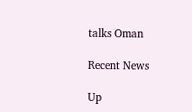talks Oman

Recent News

Up